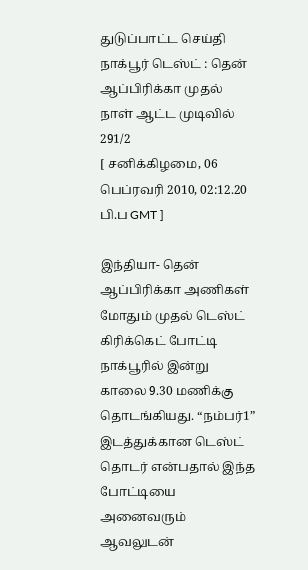துடுப்பாட்ட செய்தி
நாக்பூர் டெஸ்ட் : தென் ஆப்பிரிக்கா முதல் நாள் ஆட்ட முடிவில் 291/2
[ சனிக்கிழமை, 06 பெப்ரவரி 2010, 02:12.20 பி.ப GMT ]

இந்தியா- தென் ஆப்பிரிக்கா அணிகள் மோதும் முதல் டெஸ்ட் கிரிக்கெட் போட்டி நாக்பூரில் இன்று காலை 9.30 மணிக்கு தொடங்கியது. “நம்பர்1” இடத்துக்கான டெஸ்ட் தொடர் என்பதால் இந்த போட்டியை அனைவரும் ஆவலுடன்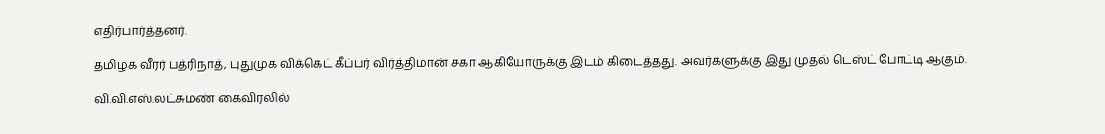எதிர்பார்த்தனர்.

தமிழக வீரர் பத்ரிநாத், புதுமுக விக்கெட் கீப்பர் விர்த்திமான் சகா ஆகியோருக்கு இடம் கிடைத்தது. அவர்களுக்கு இது முதல் டெஸ்ட் போட்டி ஆகும்.

வி.வி.எஸ்.லட்சுமண் கைவிரலில்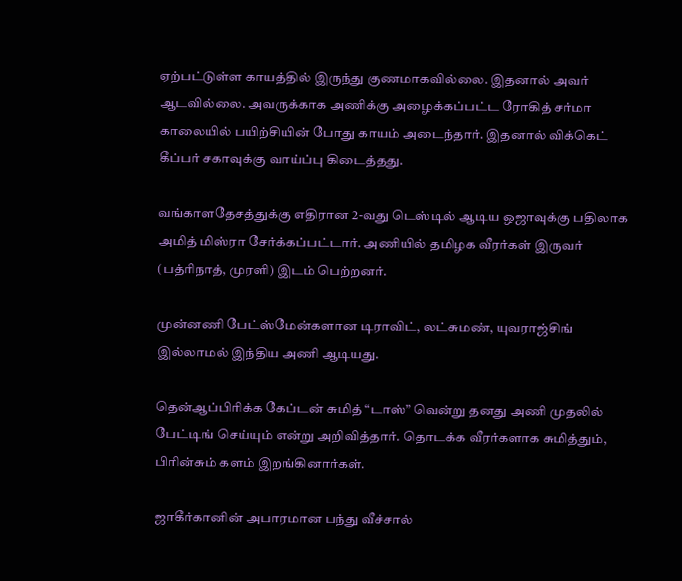ஏற்பட்டுள்ள காயத்தில் இருந்து குணமாகவில்லை. இதனால் அவர் ஆடவில்லை. அவருக்காக அணிக்கு அழைக்கப்பட்ட ரோகித் சர்மா காலையில் பயிற்சியின் போது காயம் அடைந்தார். இதனால் விக்கெட் கீப்பர் சகாவுக்கு வாய்ப்பு கிடைத்தது.

வங்காளதேசத்துக்கு எதிரான 2-வது டெஸ்டில் ஆடிய ஒஜாவுக்கு பதிலாக அமித் மிஸ்ரா சேர்க்கப்பட்டார். அணியில் தமிழக வீரர்கள் இருவர் (பத்ரிநாத், முரளி) இடம் பெற்றனர்.

முன்னணி பேட்ஸ்மேன்களான டிராவிட், லட்சுமண், யுவராஜ்சிங் இல்லாமல் இந்திய அணி ஆடியது.

தென்ஆப்பிரிக்க கேப்டன் சுமித் “டாஸ்” வென்று தனது அணி முதலில் பேட்டிங் செய்யும் என்று அறிவித்தார். தொடக்க வீரர்களாக சுமித்தும், பிரின்சும் களம் இறங்கினார்கள்.

ஜாகீர்கானின் அபாரமான பந்து வீச்சால்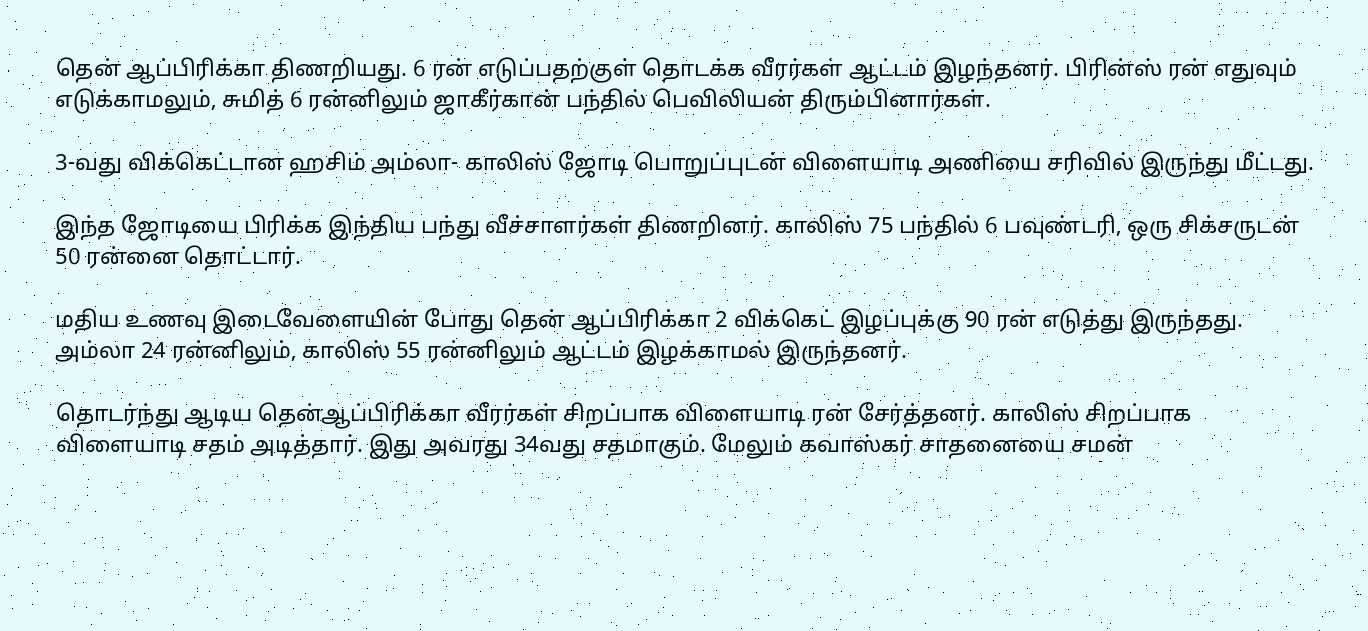தென் ஆப்பிரிக்கா திணறியது. 6 ரன் எடுப்பதற்குள் தொடக்க வீரர்கள் ஆட்டம் இழந்தனர். பிரின்ஸ் ரன் எதுவும் எடுக்காமலும், சுமித் 6 ரன்னிலும் ஜாகீர்கான் பந்தில் பெவிலியன் திரும்பினார்கள்.

3-வது விக்கெட்டான ஹசிம் அம்லா- காலிஸ் ஜோடி பொறுப்புடன் விளையாடி அணியை சரிவில் இருந்து மீட்டது.

இந்த ஜோடியை பிரிக்க இந்திய பந்து வீச்சாளர்கள் திணறினர். காலிஸ் 75 பந்தில் 6 பவுண்டரி, ஒரு சிக்சருடன் 50 ரன்னை தொட்டார்.

மதிய உணவு இடைவேளையின் போது தென் ஆப்பிரிக்கா 2 விக்கெட் இழப்புக்கு 90 ரன் எடுத்து இருந்தது. அம்லா 24 ரன்னிலும், காலிஸ் 55 ரன்னிலும் ஆட்டம் இழக்காமல் இருந்தனர்.

தொடர்ந்து ஆடிய தென்ஆப்பிரிக்கா வீரர்கள் சிறப்பாக விளையாடி ரன் சேர்த்தனர். காலிஸ் சிறப்பாக விளையாடி சதம் அடித்தார். இது அவரது 34வது சதமாகும். மேலும் கவாஸ்கர் சாதனையை சமன்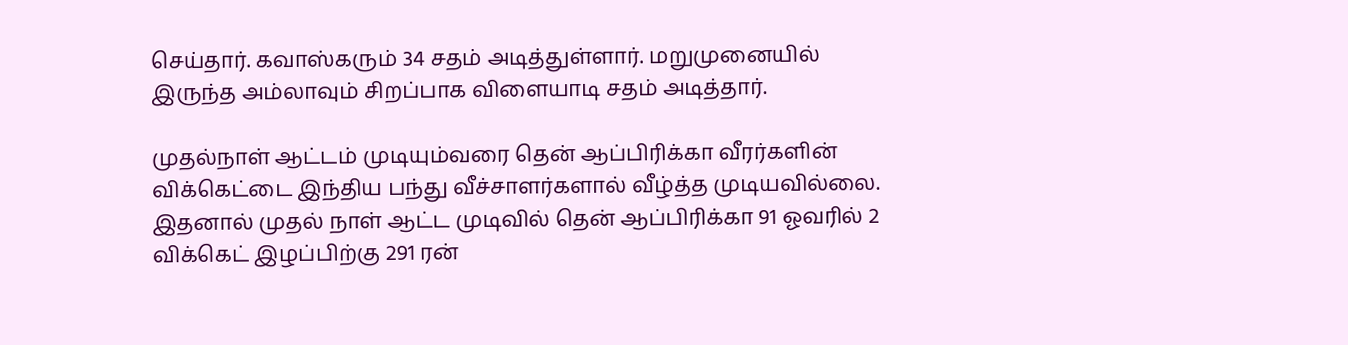செய்தார். கவாஸ்கரும் 34 சதம் அடித்துள்ளார். மறுமுனையில் இருந்த அம்லாவும் சிறப்பாக விளையாடி சதம் அடித்தார்.

முதல்நாள் ஆட்டம் முடியும்வரை தென் ஆப்பிரிக்கா வீரர்களின் விக்கெட்டை இந்திய பந்து வீச்சாளர்களால் வீழ்த்த முடியவில்லை. இதனால் முதல் நாள் ஆட்ட முடிவில் தென் ஆப்பிரிக்கா 91 ஓவரில் 2 விக்கெட் இழப்பிற்கு 291 ரன்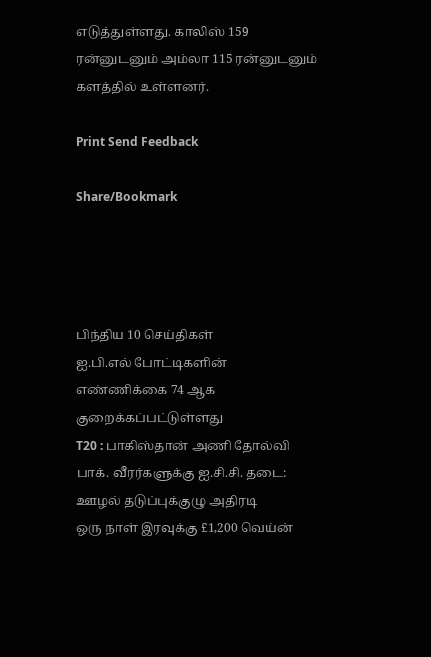எடுத்துள்ளது. காலிஸ் 159 ரன்னுடனும் அம்லா 115 ரன்னுடனும் களத்தில் உள்ளனர்.

Print Send Feedback

Share/Bookmark




பிந்திய 10 செய்திகள்
ஐ.பி.எல் போட்டிகளின் எண்ணிக்கை 74 ஆக குறைக்கப்பட்டுள்ளது
T20 : பாகிஸ்தான் அணி தோல்வி
பாக். வீரர்களுக்கு ஐ.சி.சி. தடை: ஊழல் தடுப்புக்குழு அதிரடி
ஒரு நாள் இரவுக்கு £1,200 வெய்ன்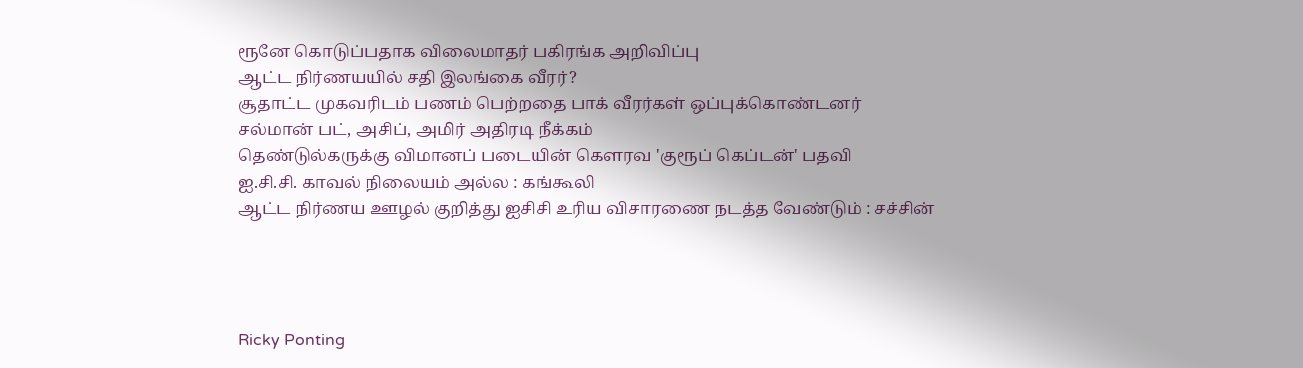ரூனே கொடுப்பதாக விலைமாதர் பகிரங்க அறிவிப்பு
ஆட்ட நிர்ணயயில் சதி இலங்கை வீரர்?
சூதாட்ட முகவரிடம் பணம் பெற்றதை பாக் வீரர்கள் ஒப்புக்கொண்டனர்
சல்மான் பட், அசிப், அமிர் அதிரடி நீக்கம்
தெண்டுல்கருக்கு விமானப் படையின் கௌரவ 'குரூப் கெப்டன்' பதவி
ஐ.சி.சி. காவல் நிலையம் அல்ல : கங்கூலி
ஆட்ட நிர்ணய ஊழல் குறித்து ஐசிசி உரிய விசாரணை நடத்த வேண்டும் : சச்சின்




Ricky Ponting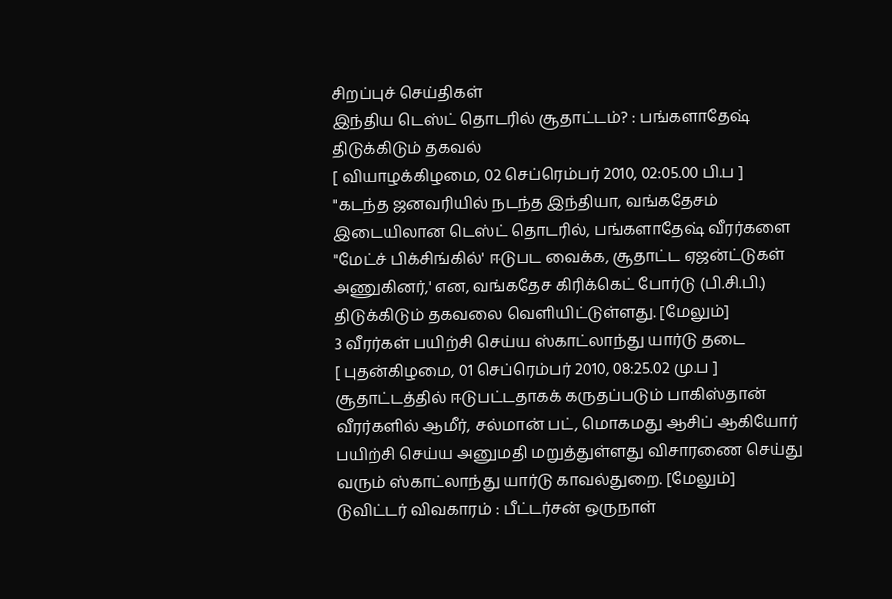சிறப்புச் செய்திகள்
இந்திய டெஸ்ட் தொடரில் சூதாட்டம்? : பங்களாதேஷ் திடுக்கிடும் தகவல்
[ வியாழக்கிழமை, 02 செப்ரெம்பர் 2010, 02:05.00 பி.ப ]
"கடந்த ஜனவரியில் நடந்த இந்தியா, வங்கதேசம் இடையிலான டெஸ்ட் தொடரில், பங்களாதேஷ் வீரர்களை "மேட்ச் பிக்சிங்கில்' ஈடுபட வைக்க, சூதாட்ட ஏஜன்ட்டுகள் அணுகினர்,' என, வங்கதேச கிரிக்கெட் போர்டு (பி.சி.பி.) திடுக்கிடும் தகவலை வெளியிட்டுள்ளது. [மேலும்]
3 வீரர்கள் பயிற்சி செய்ய ஸ்காட்லாந்து யார்டு தடை
[ புதன்கிழமை, 01 செப்ரெம்பர் 2010, 08:25.02 மு.ப ]
சூதாட்டத்தில் ஈடுபட்டதாகக் கருதப்படும் பாகிஸ்தான் வீரர்களில் ஆமீர், சல்மான் பட், மொகமது ஆசிப் ஆகியோர் பயிற்சி செய்ய அனுமதி மறுத்துள்ளது விசாரணை செய்து வரும் ஸ்காட்லாந்து யார்டு காவல்துறை. [மேலும்]
டுவிட்டர் விவகாரம் : பீட்டர்சன் ஒருநாள்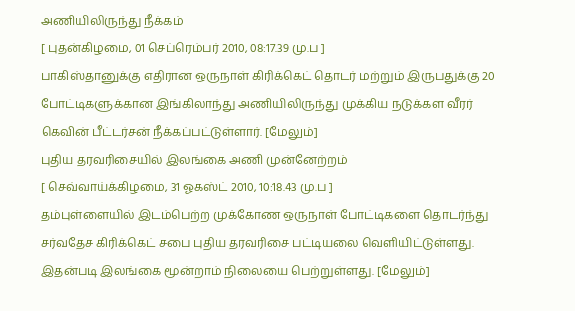அணியிலிருந்து நீக்கம்
[ புதன்கிழமை, 01 செப்ரெம்பர் 2010, 08:17.39 மு.ப ]
பாகிஸ்தானுக்கு எதிரான ஒருநாள் கிரிக்கெட் தொடர் மற்றும் இருபதுக்கு 20 போட்டிகளுக்கான இங்கிலாந்து அணியிலிருந்து முக்கிய நடுக்கள வீரர் கெவின் பீட்டர்சன் நீக்கப்பட்டுள்ளார். [மேலும்]
புதிய தரவரிசையில் இலங்கை அணி முன்னேற்றம்
[ செவ்வாய்க்கிழமை, 31 ஓகஸ்ட் 2010, 10:18.43 மு.ப ]
தம்புள்ளையில் இடம்பெற்ற முக்கோண ஒருநாள் போட்டிகளை தொடர்ந்து சர்வதேச கிரிக்கெட் சபை புதிய தரவரிசை பட்டியலை வெளியிட்டுள்ளது. இதன்படி இலங்கை மூன்றாம் நிலையை பெற்றுள்ளது. [மேலும்]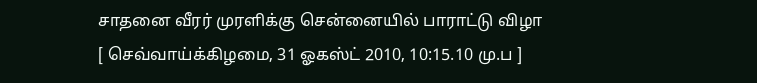சாதனை வீரர் முரளிக்கு சென்னையில் பாராட்டு விழா
[ செவ்வாய்க்கிழமை, 31 ஓகஸ்ட் 2010, 10:15.10 மு.ப ]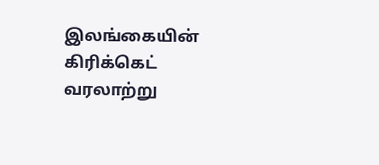இலங்கையின் கிரிக்கெட் வரலாற்று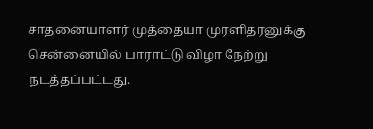சாதனையாளர் முத்தையா முரளிதரனுக்கு சென்னையில் பாராட்டு விழா நேற்று நடத்தப்பட்டது.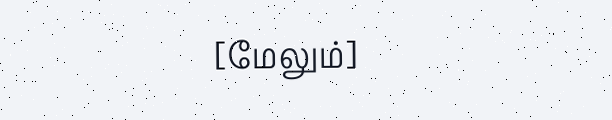[மேலும்]